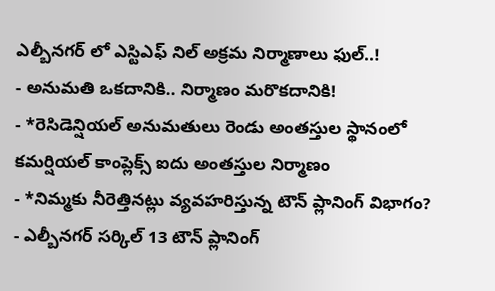ఎల్బీనగర్ లో ఎస్టిఎఫ్ నిల్ అక్రమ నిర్మాణాలు ఫుల్..!
- అనుమతి ఒకదానికి.. నిర్మాణం మరొకదానికి!
- *రెసిడెన్షియల్ అనుమతులు రెండు అంతస్తుల స్థానంలో కమర్షియల్ కాంప్లెక్స్ ఐదు అంతస్తుల నిర్మాణం
- *నిమ్మకు నీరెత్తినట్లు వ్యవహరిస్తున్న టౌన్ ప్లానింగ్ విభాగం?
- ఎల్బీనగర్ సర్కిల్ 13 టౌన్ ప్లానింగ్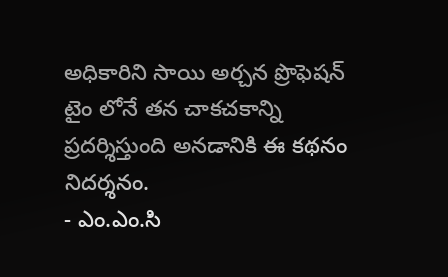అధికారిని సాయి అర్చన ప్రొఫెషన్ టైం లోనే తన చాకచకాన్ని ప్రదర్శిస్తుంది అనడానికి ఈ కథనం నిదర్శనం.
- ఎం.ఎం.సి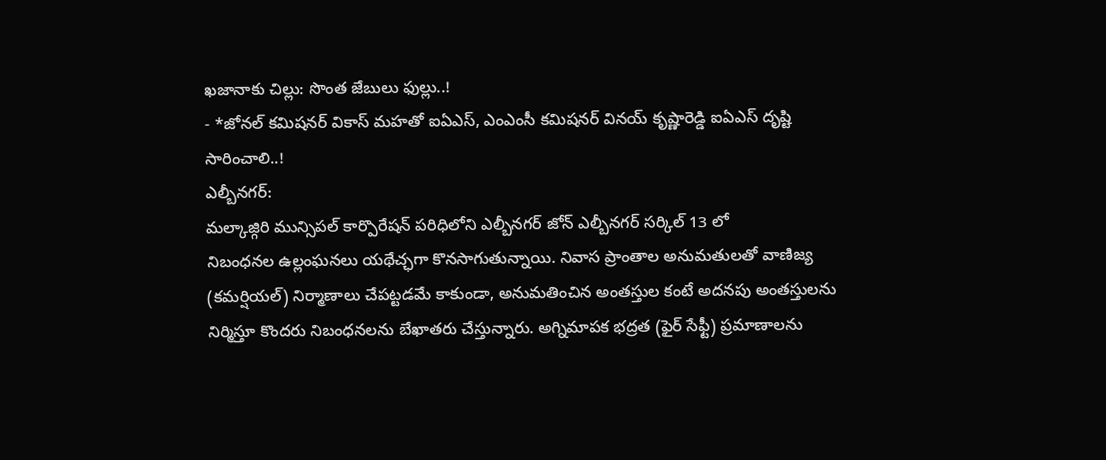ఖజానాకు చిల్లు: సొంత జేబులు ఫుల్లు..!
- *జోనల్ కమిషనర్ వికాస్ మహతో ఐఏఎస్, ఎంఎంసీ కమిషనర్ వినయ్ కృష్ణారెడ్డి ఐఏఎస్ దృష్టి సారించాలి..!
ఎల్బీనగర్:
మల్కాజ్గిరి మున్సిపల్ కార్పొరేషన్ పరిధిలోని ఎల్బీనగర్ జోన్ ఎల్బీనగర్ సర్కిల్ 13 లో
నిబంధనల ఉల్లంఘనలు యథేచ్ఛగా కొనసాగుతున్నాయి. నివాస ప్రాంతాల అనుమతులతో వాణిజ్య (కమర్షియల్) నిర్మాణాలు చేపట్టడమే కాకుండా, అనుమతించిన అంతస్తుల కంటే అదనపు అంతస్తులను నిర్మిస్తూ కొందరు నిబంధనలను బేఖాతరు చేస్తున్నారు. అగ్నిమాపక భద్రత (ఫైర్ సేఫ్టీ) ప్రమాణాలను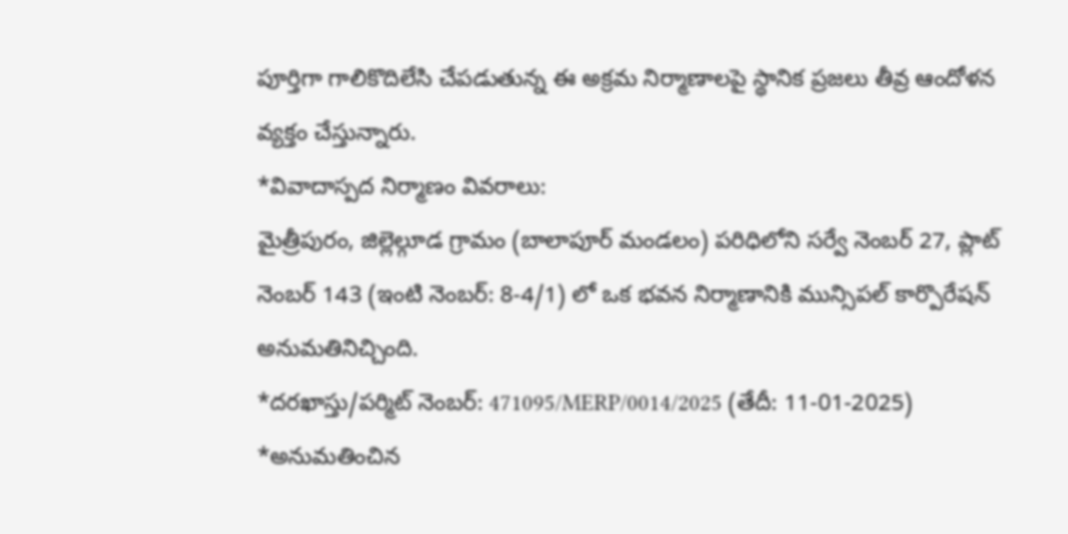పూర్తిగా గాలికొదిలేసి చేపడుతున్న ఈ అక్రమ నిర్మాణాలపై స్థానిక ప్రజలు తీవ్ర ఆందోళన వ్యక్తం చేస్తున్నారు.
*వివాదాస్పద నిర్మాణం వివరాలు:
మైత్రీపురం, జిల్లెల్గూడ గ్రామం (బాలాపూర్ మండలం) పరిధిలోని సర్వే నెంబర్ 27, ప్లాట్ నెంబర్ 143 (ఇంటి నెంబర్: 8-4/1) లో ఒక భవన నిర్మాణానికి మున్సిపల్ కార్పొరేషన్ అనుమతినిచ్చింది.
*దరఖాస్తు/పర్మిట్ నెంబర్: 471095/MERP/0014/2025 (తేదీ: 11-01-2025)
*అనుమతించిన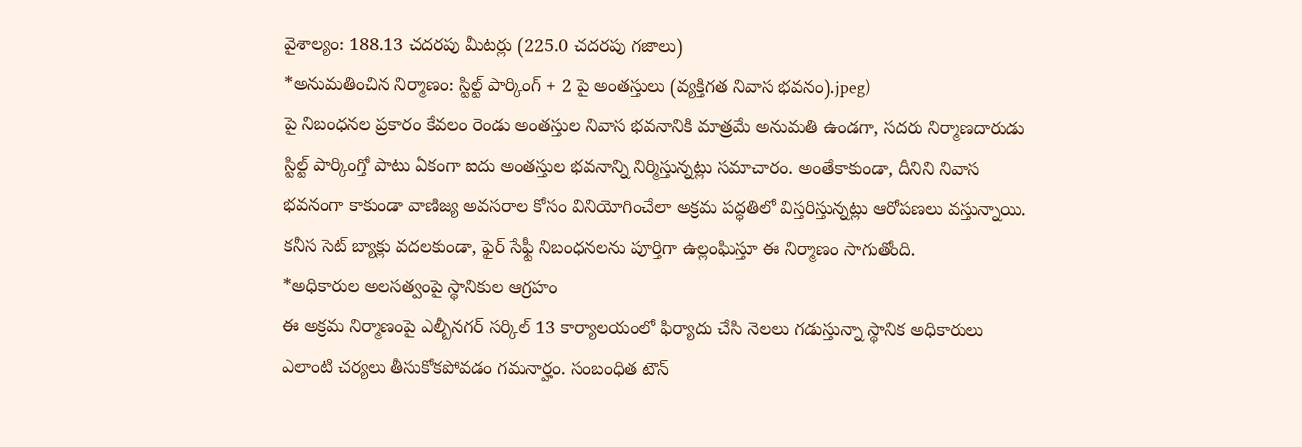వైశాల్యం: 188.13 చదరపు మీటర్లు (225.0 చదరపు గజాలు)
*అనుమతించిన నిర్మాణం: స్టిల్ట్ పార్కింగ్ + 2 పై అంతస్తులు (వ్యక్తిగత నివాస భవనం).jpeg)
పై నిబంధనల ప్రకారం కేవలం రెండు అంతస్తుల నివాస భవనానికి మాత్రమే అనుమతి ఉండగా, సదరు నిర్మాణదారుడు స్టిల్ట్ పార్కింగ్తో పాటు ఏకంగా ఐదు అంతస్తుల భవనాన్ని నిర్మిస్తున్నట్లు సమాచారం. అంతేకాకుండా, దీనిని నివాస భవనంగా కాకుండా వాణిజ్య అవసరాల కోసం వినియోగించేలా అక్రమ పద్ధతిలో విస్తరిస్తున్నట్లు ఆరోపణలు వస్తున్నాయి. కనీస సెట్ బ్యాక్లు వదలకుండా, ఫైర్ సేఫ్టీ నిబంధనలను పూర్తిగా ఉల్లంఘిస్తూ ఈ నిర్మాణం సాగుతోంది.
*అధికారుల అలసత్వంపై స్థానికుల ఆగ్రహం
ఈ అక్రమ నిర్మాణంపై ఎల్బీనగర్ సర్కిల్ 13 కార్యాలయంలో ఫిర్యాదు చేసి నెలలు గడుస్తున్నా స్థానిక అధికారులు ఎలాంటి చర్యలు తీసుకోకపోవడం గమనార్హం. సంబంధిత టౌన్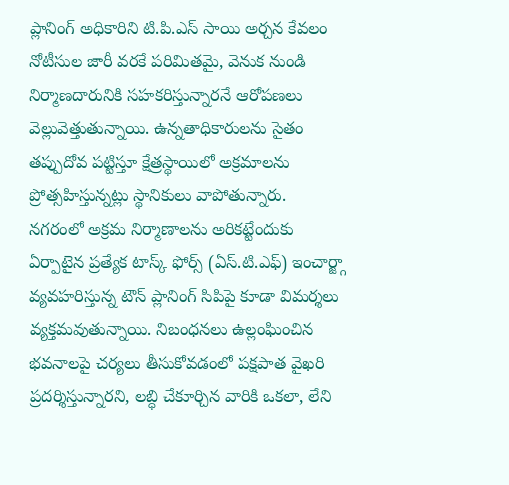ప్లానింగ్ అధికారిని టి.పి.ఎస్ సాయి అర్చన కేవలం నోటీసుల జారీ వరకే పరిమితమై, వెనుక నుండి నిర్మాణదారునికి సహకరిస్తున్నారనే ఆరోపణలు వెల్లువెత్తుతున్నాయి. ఉన్నతాధికారులను సైతం తప్పుదోవ పట్టిస్తూ క్షేత్రస్థాయిలో అక్రమాలను ప్రోత్సహిస్తున్నట్లు స్థానికులు వాపోతున్నారు.
నగరంలో అక్రమ నిర్మాణాలను అరికట్టేందుకు ఏర్పాటైన ప్రత్యేక టాస్క్ ఫోర్స్ (ఏస్.టి.ఎఫ్) ఇంచార్జ్గా వ్యవహరిస్తున్న టౌన్ ప్లానింగ్ సిపిపై కూడా విమర్శలు వ్యక్తమవుతున్నాయి. నిబంధనలు ఉల్లంఘించిన భవనాలపై చర్యలు తీసుకోవడంలో పక్షపాత వైఖరి ప్రదర్శిస్తున్నారని, లబ్ధి చేకూర్చిన వారికి ఒకలా, లేని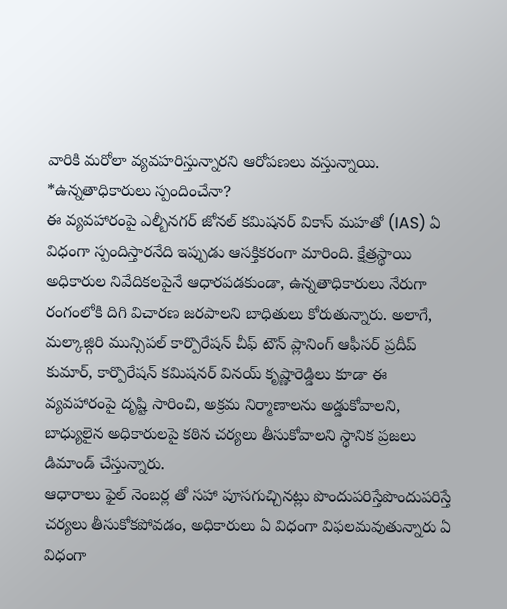వారికి మరోలా వ్యవహరిస్తున్నారని ఆరోపణలు వస్తున్నాయి.
*ఉన్నతాధికారులు స్పందించేనా?
ఈ వ్యవహారంపై ఎల్బీనగర్ జోనల్ కమిషనర్ వికాస్ మహతో (IAS) ఏ విధంగా స్పందిస్తారనేది ఇప్పుడు ఆసక్తికరంగా మారింది. క్షేత్రస్థాయి అధికారుల నివేదికలపైనే ఆధారపడకుండా, ఉన్నతాధికారులు నేరుగా రంగంలోకి దిగి విచారణ జరపాలని బాధితులు కోరుతున్నారు. అలాగే, మల్కాజ్గిరి మున్సిపల్ కార్పొరేషన్ చీఫ్ టౌన్ ప్లానింగ్ ఆఫీసర్ ప్రదీప్ కుమార్, కార్పొరేషన్ కమిషనర్ వినయ్ కృష్ణారెడ్డిలు కూడా ఈ వ్యవహారంపై దృష్టి సారించి, అక్రమ నిర్మాణాలను అడ్డుకోవాలని, బాధ్యులైన అధికారులపై కఠిన చర్యలు తీసుకోవాలని స్థానిక ప్రజలు డిమాండ్ చేస్తున్నారు.
ఆధారాలు ఫైల్ నెంబర్ల తో సహా పూసగుచ్చినట్లు పొందుపరిస్తేపొందుపరిస్తే చర్యలు తీసుకోకపోవడం, అధికారులు ఏ విధంగా విఫలమవుతున్నారు ఏ విధంగా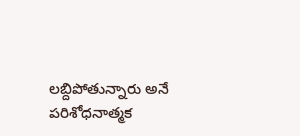లబ్దిపోతున్నారు అనే పరిశోధనాత్మక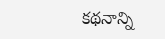కథనాన్ని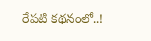రేపటి కథనంలో..!